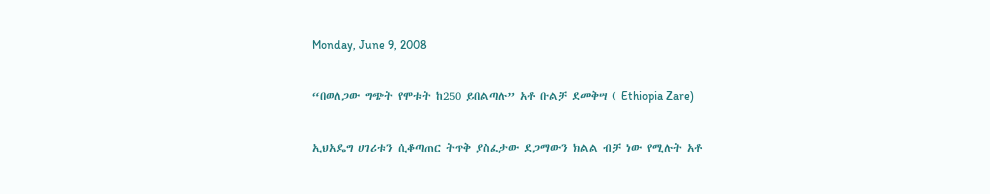Monday, June 9, 2008

“በወለጋው ግጭት የሞቱት ከ250 ይበልጣሉ” አቶ ቡልቻ ደመቅሣ ( Ethiopia Zare)

ኢህአዴግ ሀገሪቱን ሲቆጣጠር ትጥቅ ያስፈታው ደጋማውን ክልል ብቻ ነው የሚሉት አቶ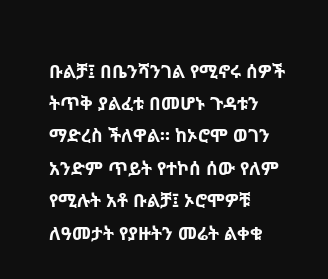ቡልቻ፤ በቤንሻንገል የሚኖሩ ሰዎች ትጥቅ ያልፈቱ በመሆኑ ጉዳቱን ማድረስ ችለዋል። ከኦሮሞ ወገን አንድም ጥይት የተኮሰ ሰው የለም የሚሉት አቶ ቡልቻ፤ ኦሮሞዎቹ ለዓመታት የያዙትን መሬት ልቀቁ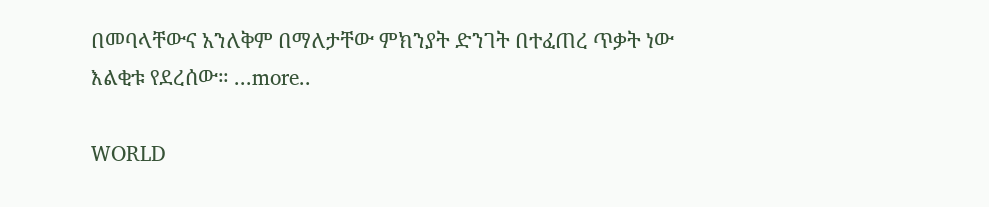በመባላቸውና አንለቅም በማለታቸው ምክንያት ድንገት በተፈጠረ ጥቃት ነው እልቂቱ የደረሰው። ...more..

WORLD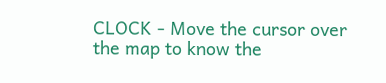CLOCK - Move the cursor over the map to know the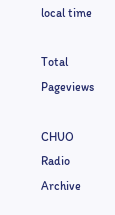local time

Total Pageviews

CHUO Radio Archive